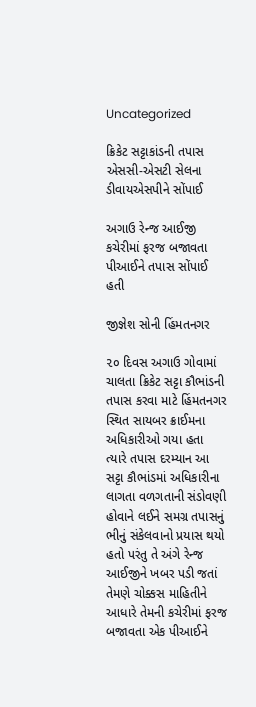Uncategorized

ક્રિકેટ સટ્ટાકાંડની તપાસ એસસી-એસટી સેલના ડીવાયએસપીને સોંપાઈ

અગાઉ રેન્જ આઈજી કચેરીમાં ફરજ બજાવતા પીઆઈને તપાસ સોંપાઈ હતી

જીજ્ઞેશ સોની હિંમતનગર

૨૦ દિવસ અગાઉ ગોવામાં ચાલતા ક્રિકેટ સટ્ટા કૌભાંડની તપાસ કરવા માટે હિંમતનગર સ્થિત સાયબર ક્રાઈમના અધિકારીઓ ગયા હતા ત્યારે તપાસ દરમ્યાન આ સટ્ટા કૌભાંડમાં અધિકારીના લાગતા વળગતાની સંડોવણી હોવાને લઈને સમગ્ર તપાસનું ભીનું સંકેલવાનો પ્રયાસ થયો હતો પરંતુ તે અંગે રેન્જ આઈજીને ખબર પડી જતાં તેમણે ચોક્કસ માહિતીને આધારે તેમની કચેરીમાં ફરજ બજાવતા એક પીઆઈને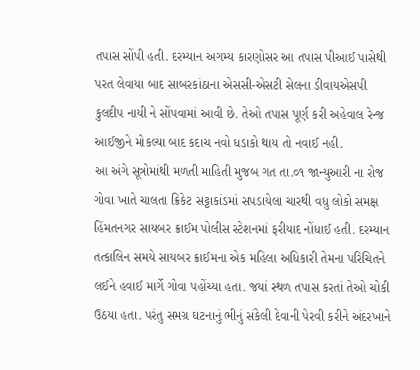તપાસ સોંપી હતી. દરમ્યાન અગમ્ય કારણોસર આ તપાસ પીઆઈ પાસેથી પરત લેવાયા બાદ સાબરકાંઠાના એસસી-એસટી સેલના ડીવાયએસપી કુલદીપ નાયી ને સોંપવામાં આવી છે. તેઓ તપાસ પૂર્ણ કરી અહેવાલ રેન્જ આઈજીને મોકલ્યા બાદ કદાચ નવો ધડાકો થાય તો નવાઈ નહી.
આ અંગે સૂત્રોમાંથી મળતી માહિતી મુજબ ગત તા.૦૧ જાન્યુઆરી ના રોજ ગોવા ખાતે ચાલતા ક્રિકેટ સટ્ટાકાંડમાં સપડાયેલા ચારથી વધુ લોકો સમક્ષ હિંમતનગર સાયબર ક્રાઈમ પોલીસ સ્ટેશનમાં ફરીયાદ નોંધાઈ હતી. દરમ્યાન તત્કાલિન સમયે સાયબર ક્રાઈમના એક મહિલા અધિકારી તેમના પરિચિતને લઈને હવાઈ માર્ગે ગોવા પહોંચ્યા હતા. જયાં સ્થળ તપાસ કરતાં તેઓ ચોકી ઉઠયા હતા. પરંતુ સમગ્ર ઘટનાનું ભીનું સંકેલી દેવાની પેરવી કરીને અંદરખાને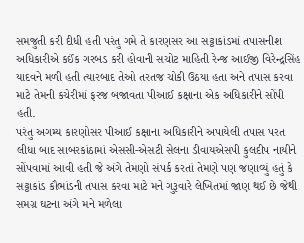સમજુતી કરી દીધી હતી પરંતુ ગમે તે કારણસર આ સટ્ટાકાંડમાં તપાસનીશ અધિકારીએ કઈંક ગરબડ કરી હોવાની સચોટ માહિતી રેન્જ આઈજી વિરેન્દ્રસિંહ યાદવને મળી હતી ત્યારબાદ તેઓ તરતજ ચોકી ઉઠયા હતા અને તપાસ કરવા માટે તેમની કચેરીમાં ફરજ બજાવતા પીઆઈ કક્ષાના એક અધિકારીને સોંપી હતી.
પરંતુ અગમ્ય કારણોસર પીઆઈ કક્ષાના અધિકારીને અપાયેલી તપાસ પરત લીધા બાદ સાબરકાંઠામાં એસસી-એસટી સેલના ડીવાયએસપી કુલદીપ નાયીને સોંપવામાં આવી હતી જે અંગે તેમણો સંપર્ક કરતાં તેમણે પણ જણાવ્યું હતું કે સટ્ટાકાંડ કૌભાંડની તપાસ કરવા માટે મને ગુરૂવારે લેખિતમાં જાણ થઈ છે જેથી સમગ્ર ઘટના અંગે મને મળેલા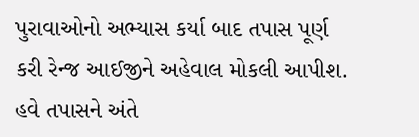પુરાવાઓનો અભ્યાસ કર્યા બાદ તપાસ પૂર્ણ કરી રેન્જ આઈજીને અહેવાલ મોકલી આપીશ. હવે તપાસને અંતે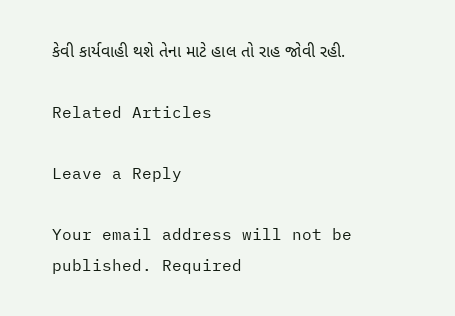કેવી કાર્યવાહી થશે તેના માટે હાલ તો રાહ જોવી રહી.

Related Articles

Leave a Reply

Your email address will not be published. Required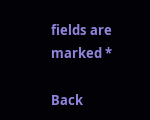fields are marked *

Back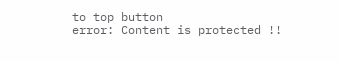to top button
error: Content is protected !!